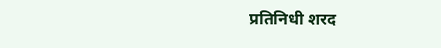प्रतिनिधी शरद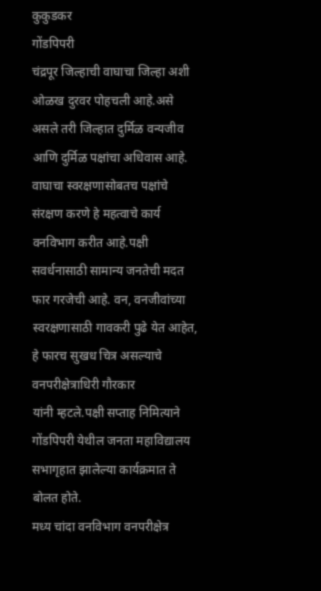कुकुडकर
गोंडपिपरी
चंद्रपूर जिल्हाची वाघाचा जिल्हा अशी ओळख दुरवर पोहचली आहे.असे असले तरी जिल्हात दुर्मिळ वन्यजीव आणि दुर्मिळ पक्षांचा अधिवास आहे. वाघाचा स्वरक्षणासोबतच पक्षांचे संरक्षण करणे हे महत्वाचे कार्य वनविभाग करीत आहे.पक्षी सवर्धनासाठी सामान्य जनतेची मदत फार गरजेची आहे. वन, वनजीवांच्या स्वरक्षणासाठी गावकरी पुढे येत आहेत, हे फारच सुखध चित्र असल्याचे वनपरीक्षेत्राधिरी गौरकार
यांनी म्हटले.पक्षी सप्ताह निमित्याने गोंडपिपरी येथील जनता महाविद्यालय सभागृहात झालेल्या कार्यक्रमात ते बोलत होते.
मध्य चांदा वनविभाग वनपरीक्षेत्र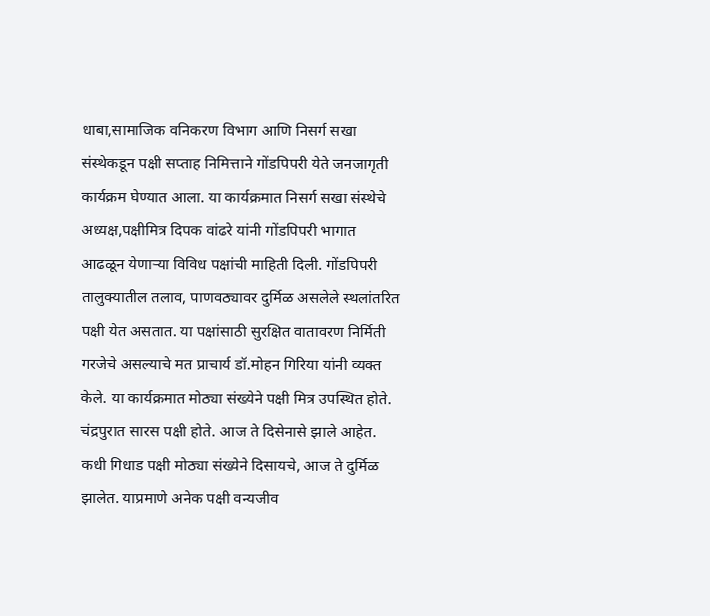धाबा,सामाजिक वनिकरण विभाग आणि निसर्ग सखा संस्थेकडून पक्षी सप्ताह निमित्ताने गोंडपिपरी येते जनजागृती कार्यक्रम घेण्यात आला. या कार्यक्रमात निसर्ग सखा संस्थेचे अध्यक्ष,पक्षीमित्र दिपक वांढरे यांनी गोंडपिपरी भागात आढळून येणाऱ्या विविध पक्षांची माहिती दिली. गोंडपिपरी तालुक्यातील तलाव, पाणवठ्यावर दुर्मिळ असलेले स्थलांतरित पक्षी येत असतात. या पक्षांसाठी सुरक्षित वातावरण निर्मिती गरजेचे असल्याचे मत प्राचार्य डॉ.मोहन गिरिया यांनी व्यक्त केले. या कार्यक्रमात मोठ्या संख्येने पक्षी मित्र उपस्थित होते.
चंद्रपुरात सारस पक्षी होते. आज ते दिसेनासे झाले आहेत. कधी गिधाड पक्षी मोठ्या संख्येने दिसायचे, आज ते दुर्मिळ झालेत. याप्रमाणे अनेक पक्षी वन्यजीव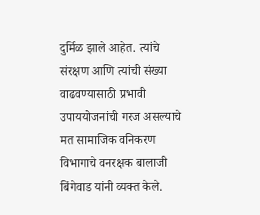दुर्मिळ झाले आहेत. त्यांचे संरक्षण आणि त्यांची संख्या वाढवण्यासाठी प्रभावी उपाययोजनांची गरज असल्याचे मत सामाजिक वनिकरण विभागाचे वनरक्षक बालाजी बिंगेवाड यांनी व्यक्त केले.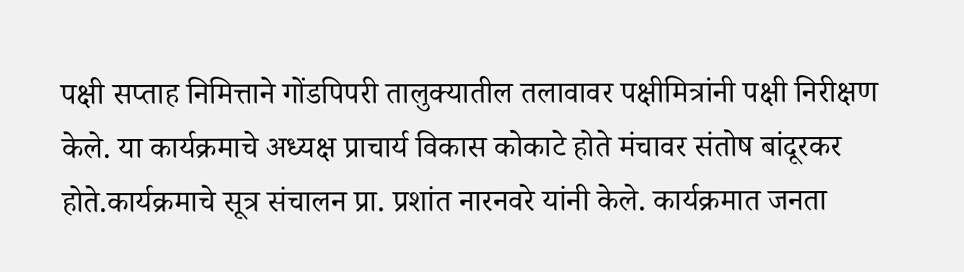पक्षी सप्ताह निमित्ताने गोंडपिपरी तालुक्यातील तलावावर पक्षीमित्रांनी पक्षी निरीक्षण केले. या कार्यक्रमाचे अध्यक्ष प्राचार्य विकास कोकाटे होते मंचावर संतोष बांदूरकर होते.कार्यक्रमाचे सूत्र संचालन प्रा. प्रशांत नारनवरे यांनी केले. कार्यक्रमात जनता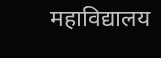महाविद्यालय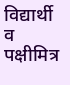विद्यार्थी व पक्षीमित्र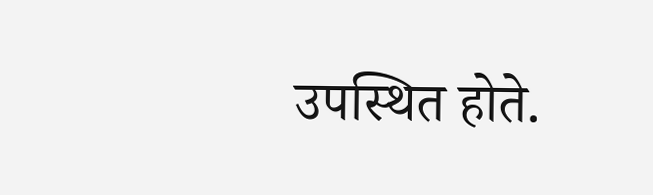उपस्थित होते.